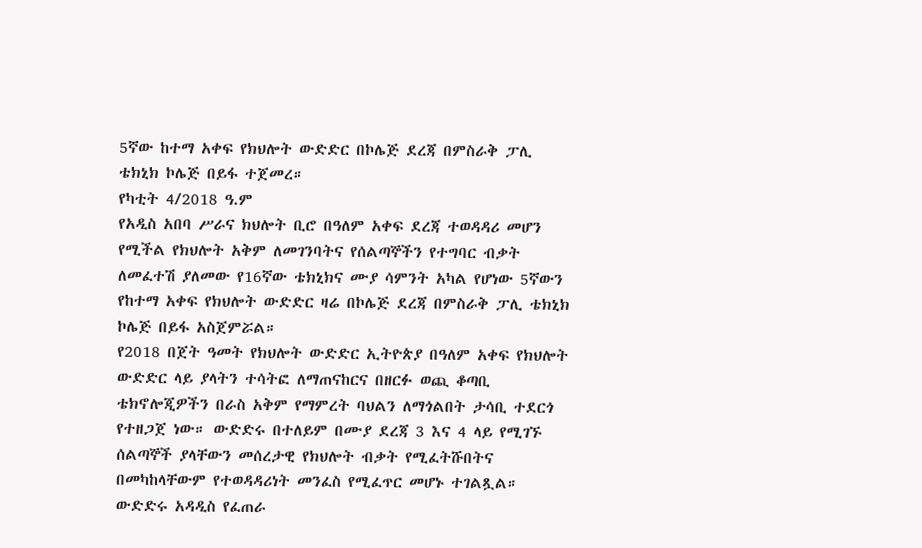5ኛው ከተማ አቀፍ የክህሎት ውድድር በኮሌጅ ደረጃ በምስራቅ ፓሊ ቴክኒክ ኮሌጅ በይፋ ተጀመረ።
የካቲት 4/2018 ዓ.ም
የአዲስ አበባ ሥራና ክህሎት ቢሮ በዓለም አቀፍ ደረጃ ተወዳዳሪ መሆን የሚችል የክህሎት አቅም ለመገንባትና የሰልጣኞችን የተግባር ብቃት ለመፈተሽ ያለመው የ16ኛው ቴክኒክና ሙያ ሳምንት አካል የሆነው 5ኛውን የከተማ አቀፍ የክህሎት ውድድር ዛሬ በኮሌጅ ደረጃ በምስራቅ ፓሊ ቴክኒክ ኮሌጅ በይፋ አስጀምሯል።
የ2018 በጀት ዓመት የክህሎት ውድድር ኢትዮጵያ በዓለም አቀፍ የክህሎት ውድድር ላይ ያላትን ተሳትፎ ለማጠናከርና በዘርፉ ወጪ ቆጣቢ ቴክኖሎጂዎችን በራስ አቅም የማምረት ባህልን ለማጎልበት ታሳቢ ተደርጎ የተዘጋጀ ነው። ውድድሩ በተለይም በሙያ ደረጃ 3 እና 4 ላይ የሚገኙ ሰልጣኞች ያላቸውን መሰረታዊ የክህሎት ብቃት የሚፈትሹበትና በመካከላቸውም የተወዳዳሪነት መንፈስ የሚፈጥር መሆኑ ተገልጿል።
ውድድሩ አዳዲስ የፈጠራ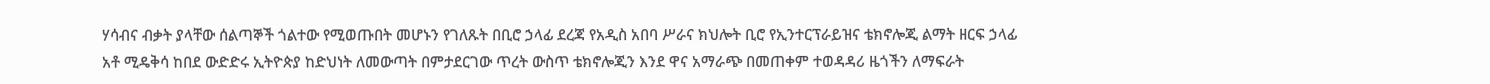ሃሳብና ብቃት ያላቸው ሰልጣኞች ጎልተው የሚወጡበት መሆኑን የገለጹት በቢሮ ኃላፊ ደረጃ የአዲስ አበባ ሥራና ክህሎት ቢሮ የኢንተርፕራይዝና ቴክኖሎጂ ልማት ዘርፍ ኃላፊ አቶ ሚዴቅሳ ከበደ ውድድሩ ኢትዮጵያ ከድህነት ለመውጣት በምታደርገው ጥረት ውስጥ ቴክኖሎጂን እንደ ዋና አማራጭ በመጠቀም ተወዳዳሪ ዜጎችን ለማፍራት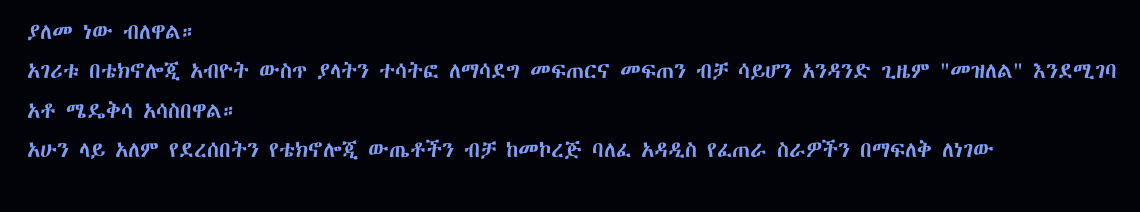ያለመ ነው ብለዋል።
አገሪቱ በቴክኖሎጂ አብዮት ውስጥ ያላትን ተሳትፎ ለማሳደግ መፍጠርና መፍጠን ብቻ ሳይሆን አንዳንድ ጊዜም "መዝለል" እንደሚገባ አቶ ሜዴቅሳ አሳስበዋል።
አሁን ላይ አለም የደረሰበትን የቴክኖሎጂ ውጤቶችን ብቻ ከመኮረጅ ባለፈ አዳዲስ የፈጠራ ስራዎችን በማፍለቅ ለነገው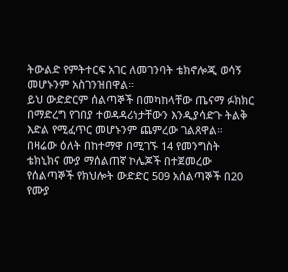ትውልድ የምትተርፍ አገር ለመገንባት ቴክኖሎጂ ወሳኝ መሆኑንም አስገንዝበዋል።
ይህ ውድድርም ሰልጣኞች በመካከላቸው ጤናማ ፉክክር በማድረግ የገበያ ተወዳዳሪነታቸውን እንዲያሳድጉ ትልቅ እድል የሚፈጥር መሆኑንም ጨምረው ገልጸዋል።
በዛሬው ዕለት በከተማዋ በሚገኙ 14 የመንግስት ቴክኒክና ሙያ ማሰልጠኛ ኮሌጆች በተጀመረው የሰልጣኞች የክህሎት ውድድር 509 አሰልጣኞች በ20 የሙያ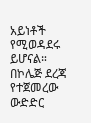አይነቶች የሚወዳደሩ ይሆናል።
በኮሌጅ ደረጃ የተጀመረው ውድድር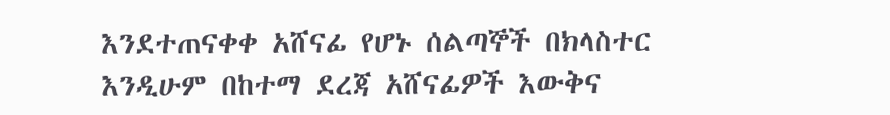እንደተጠናቀቀ አሸናፊ የሆኑ ሰልጣኞች በክላስተር እንዲሁም በከተማ ደረጃ አሸናፊዎች እውቅና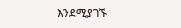እንደሚያገኙ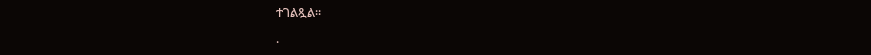ተገልጿል።

.